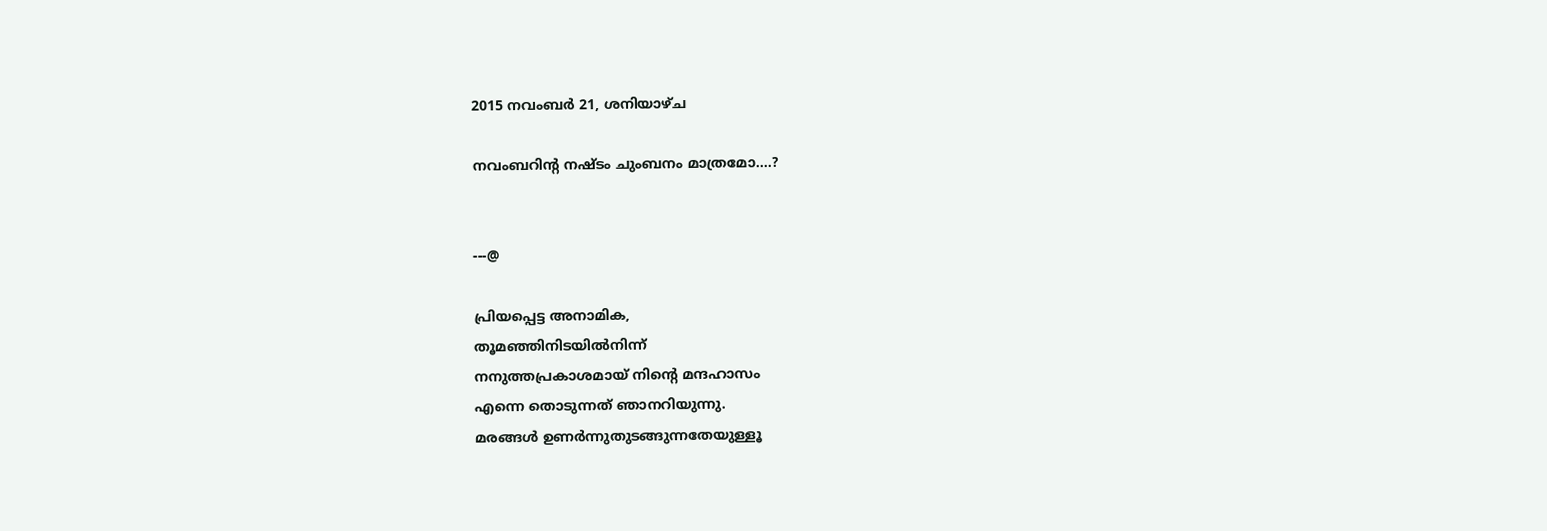2015 നവംബർ 21, ശനിയാഴ്‌ച

നവംബറിന്റ നഷ്ടം ചുംബനം മാത്രമോ....?


---@

പ്രിയപ്പെട്ട അനാമിക,
തൂമഞ്ഞിനിടയില്‍നിന്ന്‍
നനുത്തപ്രകാശമായ് നിന്‍റെ മന്ദഹാസം
എന്നെ തൊടുന്നത് ഞാനറിയുന്നു.
മരങ്ങള്‍ ഉണര്‍ന്നുതുടങ്ങുന്നതേയുള്ളൂ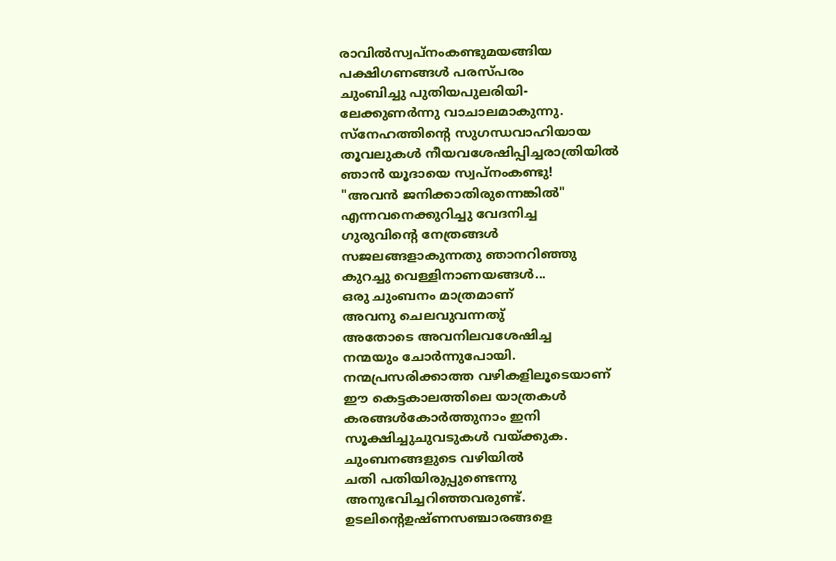രാവില്‍സ്വപ്നംകണ്ടുമയങ്ങിയ
പക്ഷിഗണങ്ങള്‍ പരസ്പരം
ചുംബിച്ചു പുതിയപുലരിയി-
ലേക്കുണര്‍ന്നു വാചാലമാകുന്നു.
സ്നേഹത്തിന്‍റെ സുഗന്ധവാഹിയായ
തൂവലുകള്‍ നീയവശേഷിപ്പിച്ചരാത്രിയില്‍
ഞാന്‍ യൂദായെ സ്വപ്നംകണ്ടു!
"അവന്‍ ജനിക്കാതിരുന്നെങ്കില്‍"
എന്നവനെക്കുറിച്ചു വേദനിച്ച
ഗുരുവിന്‍റെ നേത്രങ്ങള്‍
സജലങ്ങളാകുന്നതു ഞാനറിഞ്ഞു
കുറച്ചു വെള്ളിനാണയങ്ങള്‍...
ഒരു ചുംബനം മാത്രമാണ്
അവനു ചെലവുവന്നതു്
അതോടെ അവനിലവശേഷിച്ച
നന്മയും ചോര്‍ന്നുപോയി.
നന്മപ്രസരിക്കാത്ത വഴികളിലൂടെയാണ്‌
ഈ കെട്ടകാലത്തിലെ യാത്രകള്‍
കരങ്ങള്‍കോര്‍ത്തുനാം ഇനി
സൂക്ഷിച്ചുചുവടുകള്‍ വയ്ക്കുക.
ചുംബനങ്ങളുടെ വഴിയില്‍
ചതി പതിയിരുപ്പുണ്ടെന്നു
അനുഭവിച്ചറിഞ്ഞവരുണ്ട്‌.
ഉടലിന്റെഉഷ്ണസഞ്ചാരങ്ങളെ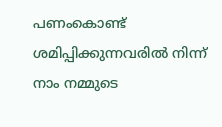പണംകൊണ്ട് ശമിപ്പിക്കുന്നവരില്‍ നിന്ന്‍
നാം നമ്മുടെ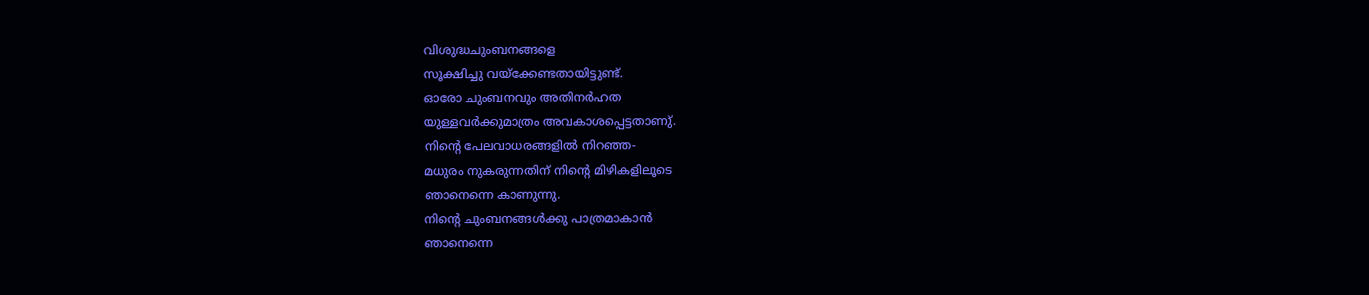വിശുദ്ധചുംബനങ്ങളെ
സൂക്ഷിച്ചു വയ്ക്കേണ്ടതായിട്ടുണ്ട്.
ഓരോ ചുംബനവും അതിനര്‍ഹത
യുള്ളവര്‍ക്കുമാത്രം അവകാശപ്പെട്ടതാണു്.
നിന്‍റെ പേലവാധരങ്ങളില്‍ നിറഞ്ഞ-
മധുരം നുകരുന്നതിന് നിന്‍റെ മിഴികളിലൂടെ
ഞാനെന്നെ കാണുന്നു.
നിന്‍റെ ചുംബനങ്ങള്‍ക്കു പാത്രമാകാന്‍
ഞാനെന്നെ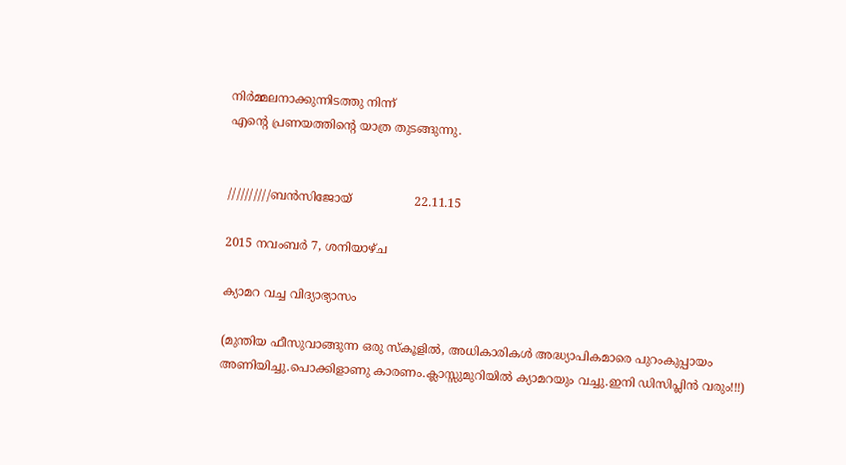നിര്‍മ്മലനാക്കുന്നിടത്തു നിന്ന്‍
എന്‍റെ പ്രണയത്തിന്റെ യാത്ര തുടങ്ങുന്നു.


//////////ബന്‍സിജോയ്                 22.11.15

2015 നവംബർ 7, ശനിയാഴ്‌ച

ക്യാമറ വച്ച വിദ്യാഭ്യാസം

(മുന്തിയ ഫീസുവാങ്ങുന്ന ഒരു സ്കൂളില്‍, അധികാരികള്‍ അദ്ധ്യാപികമാരെ പുറംകുപ്പായം അണിയിച്ചു.പൊക്കിളാണു കാരണം.ക്ലാസ്സുമുറിയില്‍ ക്യാമറയും വച്ചു.ഇനി ഡിസിപ്ലിന്‍ വരും!!!)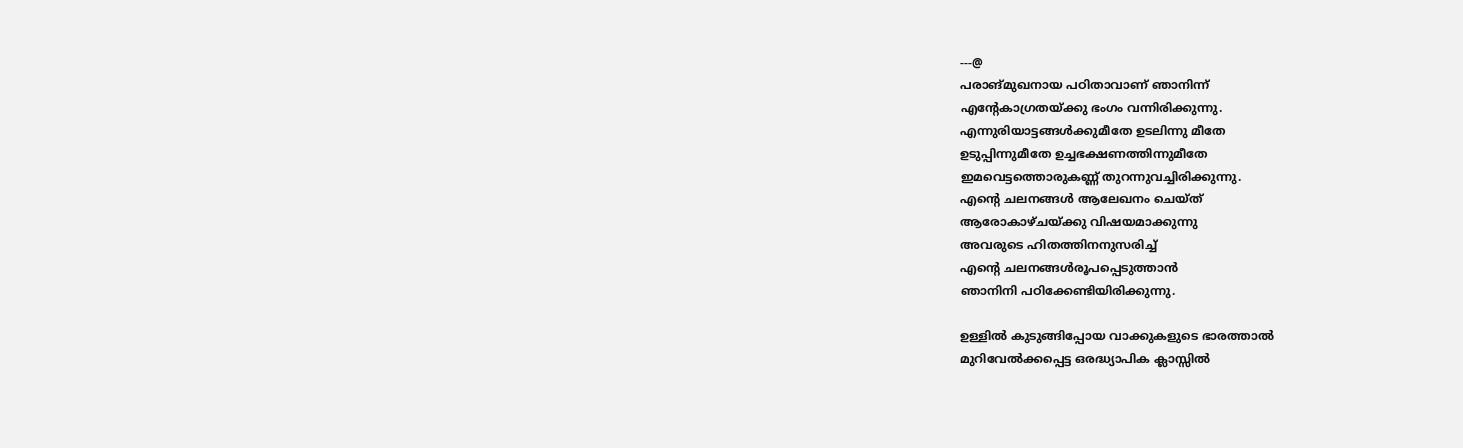---@
പരാങ്മുഖനായ പഠിതാവാണ് ഞാനിന്ന്‍
എന്‍റേകാഗ്രതയ്ക്കു ഭംഗം വന്നിരിക്കുന്നു.
എന്നുരിയാട്ടങ്ങള്‍ക്കുമീതേ ഉടലിന്നു മീതേ
ഉടുപ്പിന്നുമീതേ ഉച്ചഭക്ഷണത്തിന്നുമീതേ
ഇമവെട്ടത്തൊരുകണ്ണ് തുറന്നുവച്ചിരിക്കുന്നു.
എന്റെ ചലനങ്ങള്‍ ആലേഖനം ചെയ്ത്
ആരോകാഴ്ചയ്ക്കു വിഷയമാക്കുന്നു
അവരുടെ ഹിതത്തിനനുസരിച്ച്
എന്റെ ചലനങ്ങള്‍രൂപപ്പെടുത്താന്‍
ഞാനിനി പഠിക്കേണ്ടിയിരിക്കുന്നു.

ഉള്ളില്‍ കുടുങ്ങിപ്പോയ വാക്കുകളുടെ ഭാരത്താല്‍
മുറിവേല്‍ക്കപ്പെട്ട ഒരദ്ധ്യാപിക ക്ലാസ്സില്‍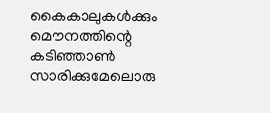കൈകാലുകള്‍ക്കും മൌനത്തിന്റെ കടിഞ്ഞാണ്‍
സാരിക്കുമേലൊരു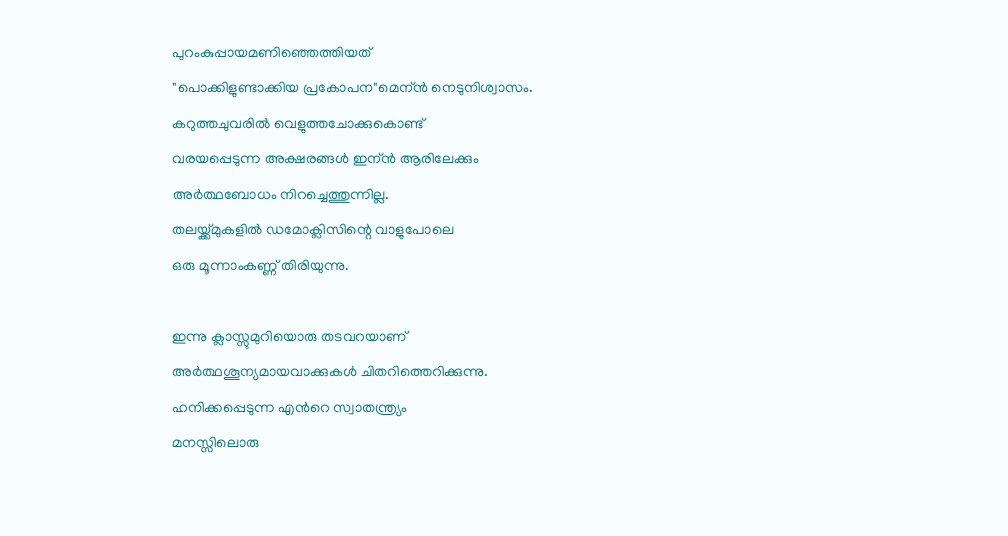പുറംകുപ്പായമണിഞ്ഞെത്തിയത്
"പൊക്കിളുണ്ടാക്കിയ പ്രകോപന"മെന്ന്‍ നെടുനിശ്വാസം.
കറുത്തചുവരില്‍ വെളുത്തചോക്കുകൊണ്ട്
വരയപ്പെടുന്ന അക്ഷരങ്ങള്‍ ഇന്ന്‍ ആരിലേക്കും
അര്‍ത്ഥബോധം നിറച്ചെത്തുന്നില്ല.
തലയ്ക്ക്മുകളില്‍ ഡമോക്ലിസിന്റെ വാളുപോലെ
ഒരു മൂന്നാംകണ്ണ് തിരിയുന്നു.

ഇന്നു ക്ലാസ്സുമുറിയൊരു തടവറയാണ്
അര്‍ത്ഥശൂന്യമായവാക്കുകള്‍ ചിതറിത്തെറിക്കുന്നു.
ഹനിക്കപ്പെടുന്ന എന്‍റെ സ്വാതന്ത്ര്യം
മനസ്സിലൊരു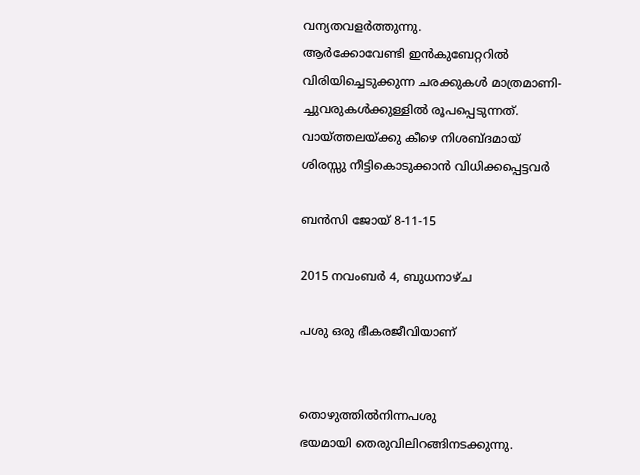വന്യതവളര്‍ത്തുന്നു.
ആര്‍ക്കോവേണ്ടി ഇന്‍കുബേറ്ററില്‍
വിരിയിച്ചെടുക്കുന്ന ചരക്കുകള്‍ മാത്രമാണി-
ച്ചുവരുകള്‍ക്കുള്ളില്‍ രൂപപ്പെടുന്നത്.
വായ്ത്തലയ്ക്കു കീഴെ നിശബ്ദമായ്
ശിരസ്സു നീട്ടികൊടുക്കാന്‍ വിധിക്കപ്പെട്ടവര്‍

ബന്‍സി ജോയ് 8-11-15

2015 നവംബർ 4, ബുധനാഴ്‌ച

പശു ഒരു ഭീകരജീവിയാണ്


തൊഴുത്തില്‍നിന്നപശു
ഭയമായി തെരുവിലിറങ്ങിനടക്കുന്നു.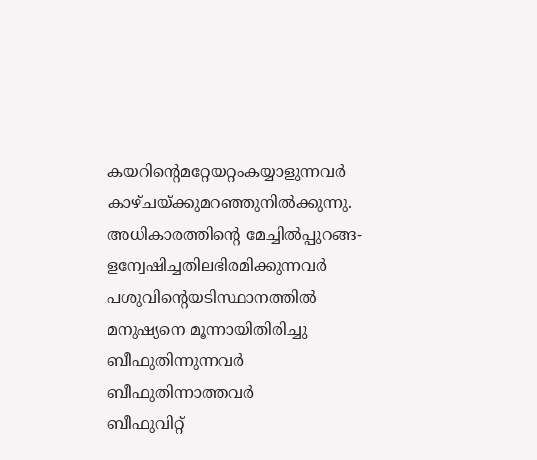കയറിന്‍റെമറ്റേയറ്റംകയ്യാളുന്നവര്‍
കാഴ്ചയ്ക്കുമറഞ്ഞുനില്‍ക്കുന്നു.
അധികാരത്തിന്‍റെ മേച്ചില്‍പ്പുറങ്ങ-
ളന്വേഷിച്ചതിലഭിരമിക്കുന്നവര്‍
പശുവിന്‍റെയടിസ്ഥാനത്തില്‍
മനുഷ്യനെ മൂന്നായിതിരിച്ചു
ബീഫുതിന്നുന്നവര്‍
ബീഫുതിന്നാത്തവര്‍
ബീഫുവിറ്റ്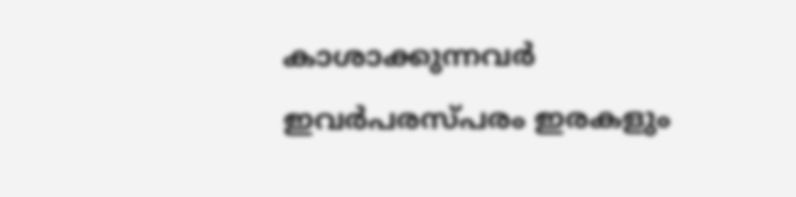കാശാക്കുന്നവര്‍
ഇവര്‍പരസ്പരം ഇരകളും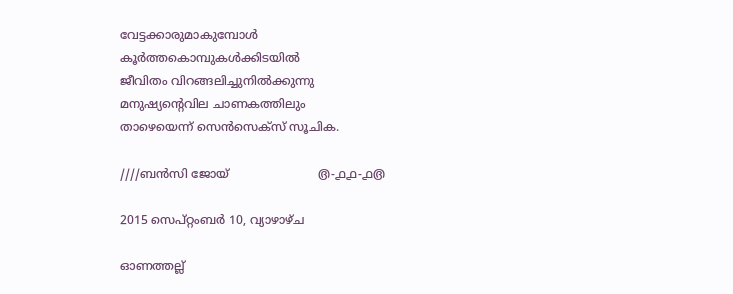വേട്ടക്കാരുമാകുമ്പോള്‍
കൂര്‍ത്തകൊമ്പുകള്‍ക്കിടയില്‍
ജീവിതം വിറങ്ങലിച്ചുനില്‍ക്കുന്നു
മനുഷ്യന്‍റെവില ചാണകത്തിലും
താഴെയെന്ന് സെന്‍സെക്സ് സൂചിക.

////ബന്‍സി ജോയ്‌                        ൫-൧൧-൧൫

2015 സെപ്റ്റംബർ 10, വ്യാഴാഴ്‌ച

ഓണത്തല്ല്‌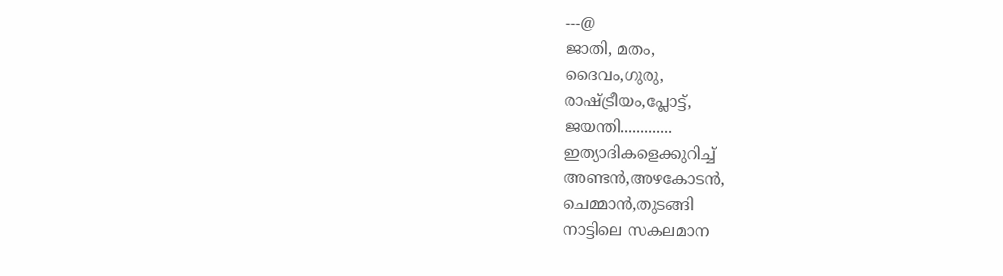---@
ജാതി, മതം,
ദൈവം,ഗുരു,
രാഷ്ട്രീയം,പ്ലോട്ട്,
ജയന്തി.............
ഇത്യാദികളെക്കുറിച്ച്
അണ്ടന്‍,അഴകോടന്‍,
ചെമ്മാന്‍,തുടങ്ങി
നാട്ടിലെ സകലമാന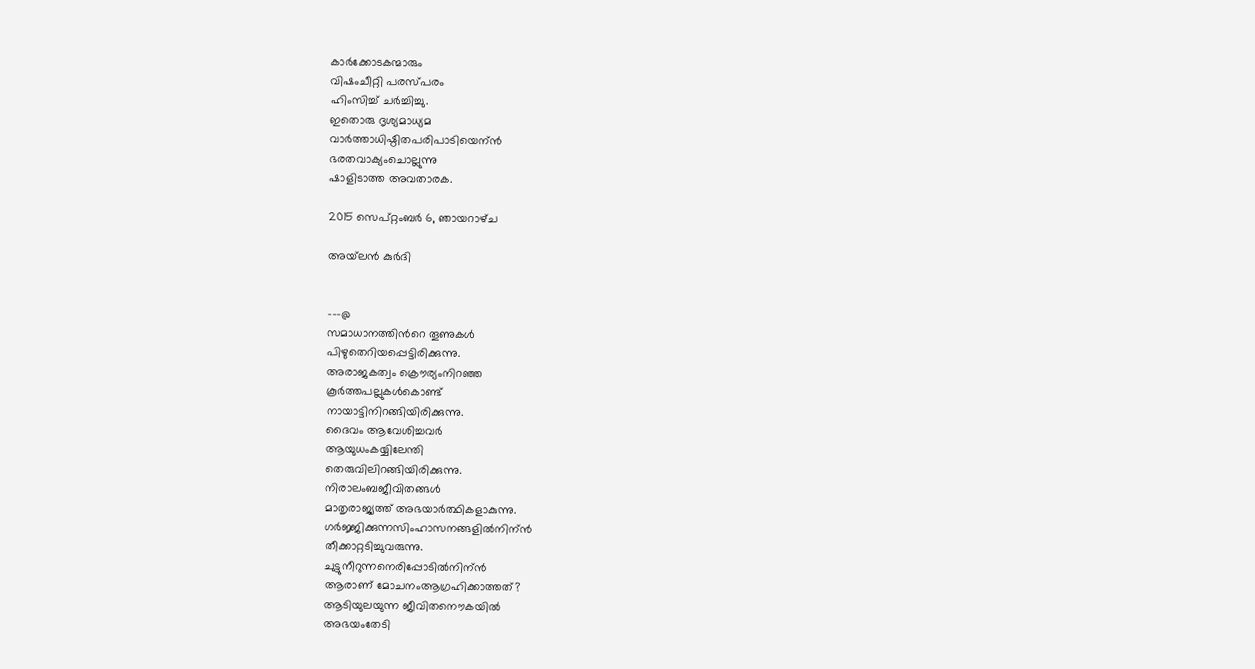കാര്‍ക്കോടകന്മാരും
വിഷംചീറ്റി പരസ്പരം
ഹിംസിച്ച് ചര്‍ച്ചിച്ചു.
ഇതൊരു ദൃശ്യമാധ്യമ
വാര്‍ത്താധിഷ്ഠിതപരിപാടിയെന്ന്‍
ഭരതവാക്യംചൊല്ലുന്നു
ഷാളിടാത്ത അവതാരക.

2015 സെപ്റ്റംബർ 6, ഞായറാഴ്‌ച

അയ്‌ലന്‍ കുര്‍ദി


---@
സമാധാനത്തിന്‍റെ തൂണുകള്‍
പിഴുതെറിയപ്പെട്ടിരിക്കുന്നു.
അരാജകത്വം ക്രൌര്യംനിറഞ്ഞ
കൂര്‍ത്തപല്ലുകള്‍കൊണ്ട്
നായാട്ടിനിറങ്ങിയിരിക്കുന്നു.
ദൈവം ആവേശിച്ചവര്‍
ആയുധംകയ്യിലേന്തി
തെരുവിലിറങ്ങിയിരിക്കുന്നു.
നിരാലംബജീവിതങ്ങള്‍
മാതൃരാജ്യത്ത് അഭയാര്‍ത്ഥികളാകുന്നു.
ഗര്‍ജ്ജിക്കുന്നസിംഹാസനങ്ങളില്‍നിന്ന്‍
തീക്കാറ്റടിച്ചുവരുന്നു.
ചുട്ടുനീറുന്നനെരിപ്പോടില്‍നിന്ന്‍
ആരാണ് മോചനംആഗ്രഹിക്കാത്തത്?
ആടിയുലയുന്ന ജീവിതനൌകയില്‍
അഭയംതേടി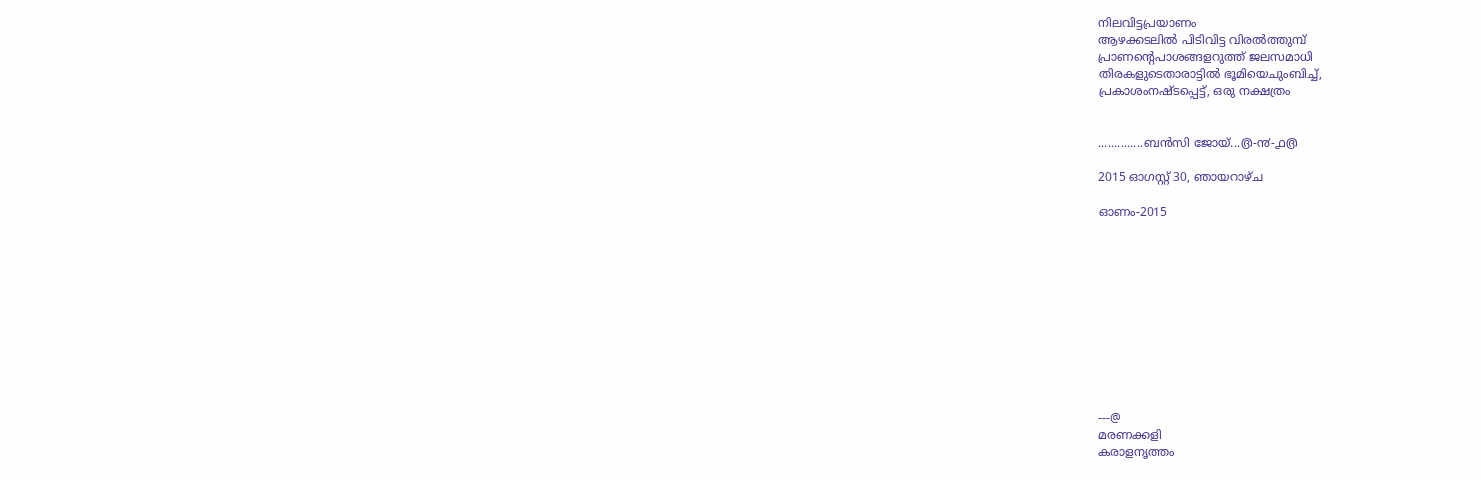നിലവിട്ടപ്രയാണം
ആഴക്കടലില്‍ പിടിവിട്ട വിരല്‍ത്തുമ്പ്‌
പ്രാണന്‍റെപാശങ്ങളറുത്ത് ജലസമാധി
തിരകളുടെതാരാട്ടില്‍ ഭൂമിയെചുംബിച്ച്,
പ്രകാശംനഷ്ടപ്പെട്ട്, ഒരു നക്ഷത്രം


..............ബന്‍സി ജോയ്...൫-൯-൧൫

2015 ഓഗസ്റ്റ് 30, ഞായറാഴ്‌ച

ഓണം-2015











---@
മരണക്കളി
കരാളനൃത്തം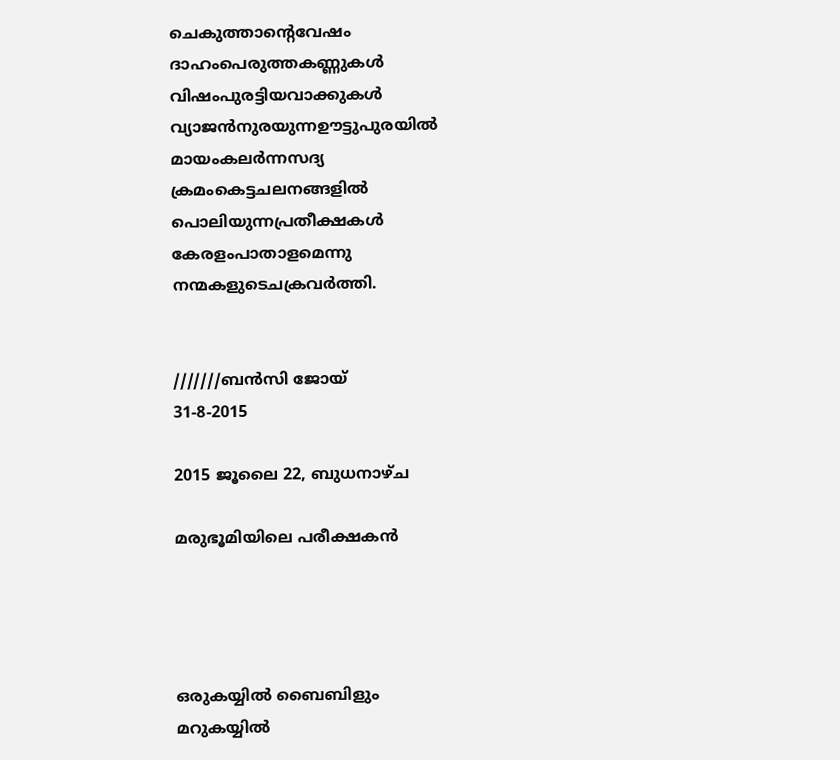ചെകുത്താന്റെവേഷം
ദാഹംപെരുത്തകണ്ണുകള്‍
വിഷംപുരട്ടിയവാക്കുകള്‍
വ്യാജന്‍നുരയുന്നഊട്ടുപുരയില്‍
മായംകലര്‍ന്നസദ്യ
ക്രമംകെട്ടചലനങ്ങളില്‍
പൊലിയുന്നപ്രതീക്ഷകള്‍
കേരളംപാതാളമെന്നു
നന്മകളുടെചക്രവര്‍ത്തി.


///////ബന്‍സി ജോയ്                             31-8-2015

2015 ജൂലൈ 22, ബുധനാഴ്‌ച

മരുഭൂമിയിലെ പരീക്ഷകന്‍




ഒരുകയ്യില്‍ ബൈബിളും
മറുകയ്യില്‍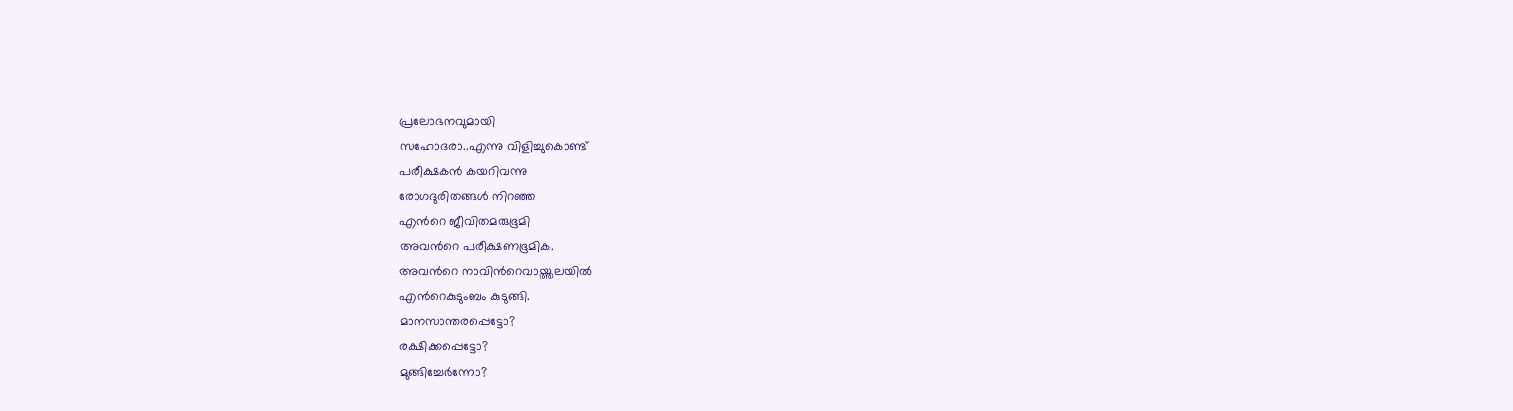പ്രലോഭനവുമായി
സഹോദരാ..എന്നു വിളിച്ചുകൊണ്ട്
പരീക്ഷകന്‍ കയറിവന്നു
രോഗദുരിതങ്ങള്‍ നിറഞ്ഞ
എന്‍റെ ജീവിതമരുഭൂമി
അവന്‍റെ പരീക്ഷണഭൂമിക.
അവന്‍റെ നാവിന്‍റെവായ്ത്തലയില്‍
എന്‍റെകുടുംബം കുടുങ്ങി.
മാനസാന്തരപ്പെട്ടോ?
രക്ഷിക്കപ്പെട്ടോ?
മുങ്ങിച്ചേര്‍ന്നോ?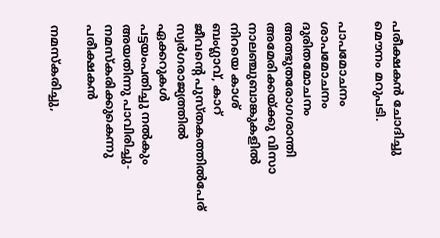പരീക്ഷകന്‍ ചോദിച്ചു
മൌനം മറുപടി.

പാപമോചനം
ശാപമോചനം
ദുരിതമോചനം
അത്ഭുതരോഗശാന്തി
അമേരിക്കയ്ക്കു വിസാ
നാലഞ്ചുബാങ്കുകളില്‍
നിറയെ കാശ്
ബംഗ്ലാവ്, കാറ്
ജീവന്‍റെ പുസ്തകത്തില്‍പേര്
സ്വര്‍ഗരാജ്യത്തില്‍ ഏക്കറുകള്‍
പട്ടയംപതിച്ചു നല്‍കും
അയതിന്നു പാവിരിച്ചു-
നമസ്കരിക്കുകെന്നു പരീക്ഷകന്‍

നമസ്കരിച്ചു,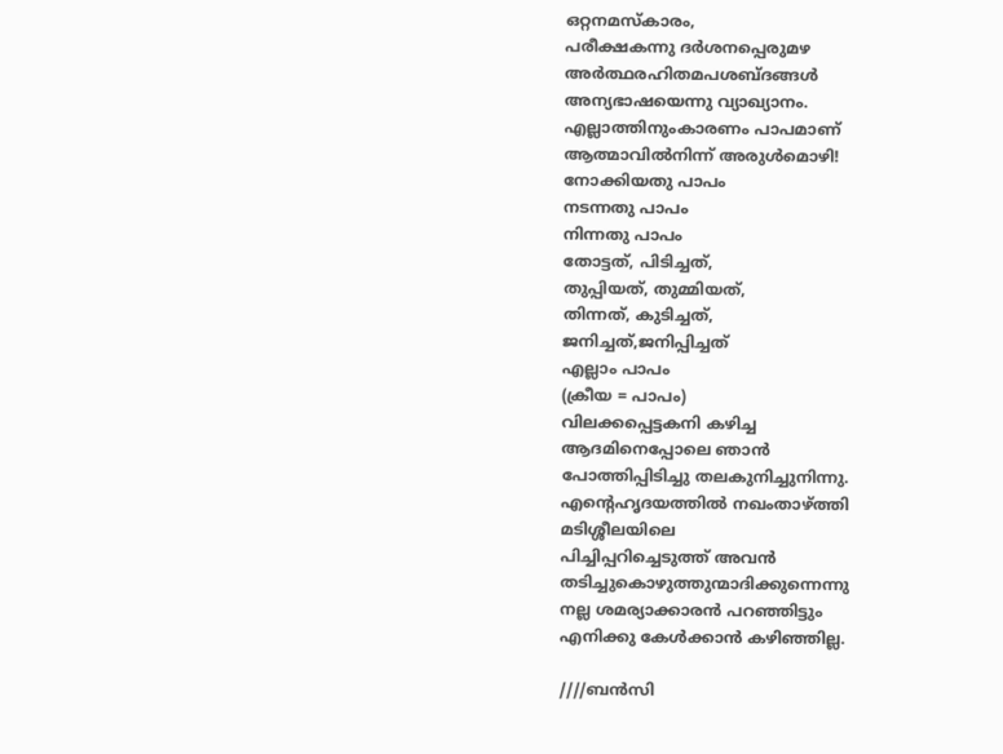ഒറ്റനമസ്കാരം,
പരീക്ഷകന്നു ദര്‍ശനപ്പെരുമഴ
അര്‍ത്ഥരഹിതമപശബ്ദങ്ങള്‍
അന്യഭാഷയെന്നു വ്യാഖ്യാനം.
എല്ലാത്തിനുംകാരണം പാപമാണ്
ആത്മാവില്‍നിന്ന് അരുള്‍മൊഴി!
നോക്കിയതു പാപം
നടന്നതു പാപം
നിന്നതു പാപം
തോട്ടത്, പിടിച്ചത്,
തുപ്പിയത്, തുമ്മിയത്,
തിന്നത്, കുടിച്ചത്,
ജനിച്ചത്,ജനിപ്പിച്ചത്
എല്ലാം പാപം
(ക്രീയ = പാപം)
വിലക്കപ്പെട്ടകനി കഴിച്ച
ആദമിനെപ്പോലെ ഞാന്‍
പോത്തിപ്പിടിച്ചു തലകുനിച്ചുനിന്നു.
എന്‍റെഹൃദയത്തില്‍ നഖംതാഴ്ത്തി
മടിശ്ശീലയിലെ
പിച്ചിപ്പറിച്ചെടുത്ത് അവന്‍
തടിച്ചുകൊഴുത്തുന്മാദിക്കുന്നെന്നു
നല്ല ശമര്യാക്കാരന്‍ പറഞ്ഞിട്ടും
എനിക്കു കേള്‍ക്കാന്‍ കഴിഞ്ഞില്ല.

////ബന്‍സി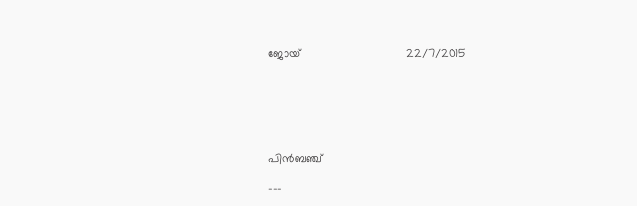ജോയ്                                22/7/2015






പിന്‍ബഞ്ച്

---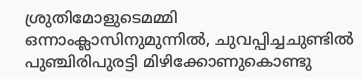ശ്രുതിമോളുടെമമ്മി ഒന്നാംക്ലാസിനുമുന്നില്‍, ചുവപ്പിച്ചചുണ്ടില്‍ പുഞ്ചിരിപുരട്ടി മിഴിക്കോണുകൊണ്ടു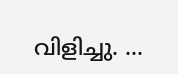വിളിച്ചു. ...